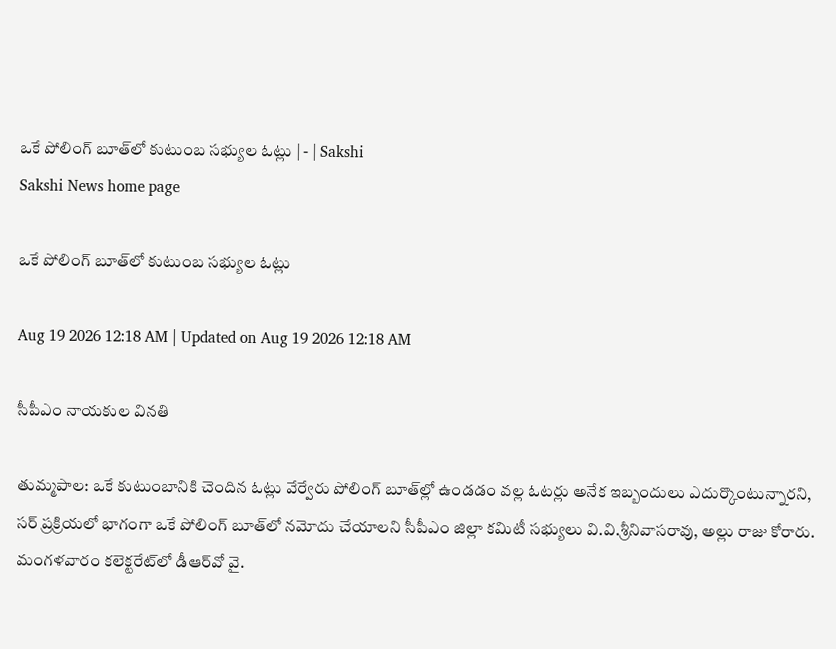ఒకే పోలింగ్‌ బూత్‌లో కుటుంబ సభ్యుల ఓట్లు | - | Sakshi
Sakshi News home page

ఒకే పోలింగ్‌ బూత్‌లో కుటుంబ సభ్యుల ఓట్లు

Aug 19 2026 12:18 AM | Updated on Aug 19 2026 12:18 AM

సీపీఎం నాయకుల వినతి

తుమ్మపాల: ఒకే కుటుంబానికి చెందిన ఓట్లు వేర్వేరు పోలింగ్‌ బూత్‌ల్లో ఉండడం వల్ల ఓటర్లు అనేక ఇబ్బందులు ఎదుర్కొంటున్నారని, సర్‌ ప్రక్రియలో భాగంగా ఒకే పోలింగ్‌ బూత్‌లో నమోదు చేయాలని సీపీఎం జిల్లా కమిటీ సభ్యులు వి.వి.శ్రీనివాసరావు, అల్లు రాజు కోరారు. మంగళవారం కలెక్టరేట్‌లో డీఆర్‌వో వై.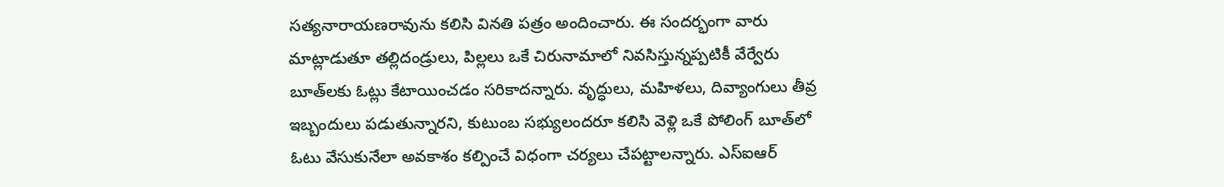సత్యనారాయణరావును కలిసి వినతి పత్రం అందించారు. ఈ సందర్భంగా వారు మాట్లాడుతూ తల్లిదండ్రులు, పిల్లలు ఒకే చిరునామాలో నివసిస్తున్నప్పటికీ వేర్వేరు బూత్‌లకు ఓట్లు కేటాయించడం సరికాదన్నారు. వృద్ధులు, మహిళలు, దివ్యాంగులు తీవ్ర ఇబ్బందులు పడుతున్నారని, కుటుంబ సభ్యులందరూ కలిసి వెళ్లి ఒకే పోలింగ్‌ బూత్‌లో ఓటు వేసుకునేలా అవకాశం కల్పించే విధంగా చర్యలు చేపట్టాలన్నారు. ఎస్‌ఐఆర్‌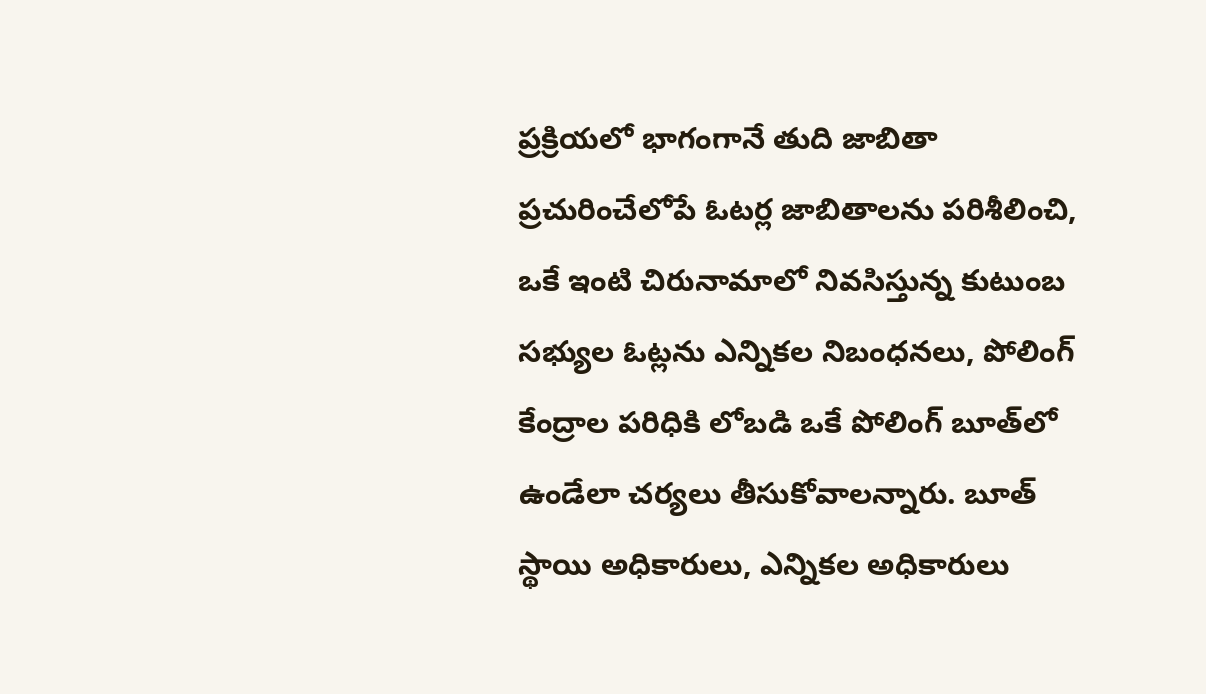ప్రక్రియలో భాగంగానే తుది జాబితా ప్రచురించేలోపే ఓటర్ల జాబితాలను పరిశీలించి, ఒకే ఇంటి చిరునామాలో నివసిస్తున్న కుటుంబ సభ్యుల ఓట్లను ఎన్నికల నిబంధనలు, పోలింగ్‌ కేంద్రాల పరిధికి లోబడి ఒకే పోలింగ్‌ బూత్‌లో ఉండేలా చర్యలు తీసుకోవాలన్నారు. బూత్‌ స్థాయి అధికారులు, ఎన్నికల అధికారులు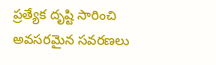ప్రత్యేక దృష్టి సారించి అవసరమైన సవరణలు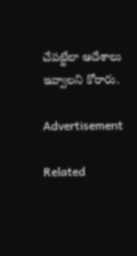చేపట్టేలా ఆదేశాలు ఇవ్వాలని కోరారు.

Advertisement

Related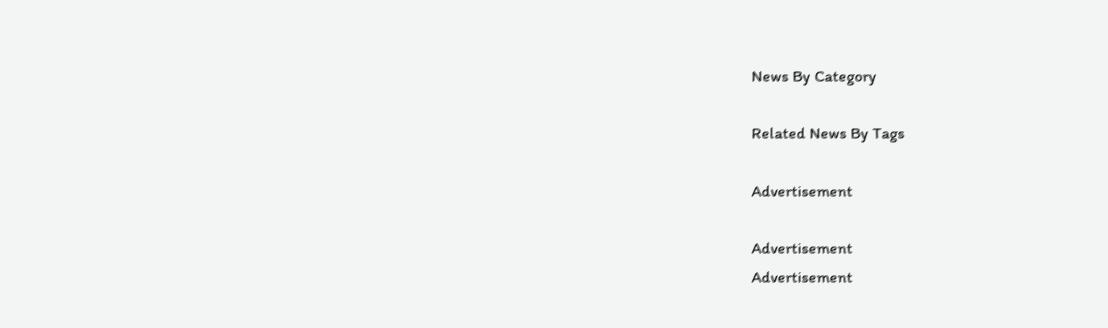News By Category

Related News By Tags

Advertisement

Advertisement
Advertisement